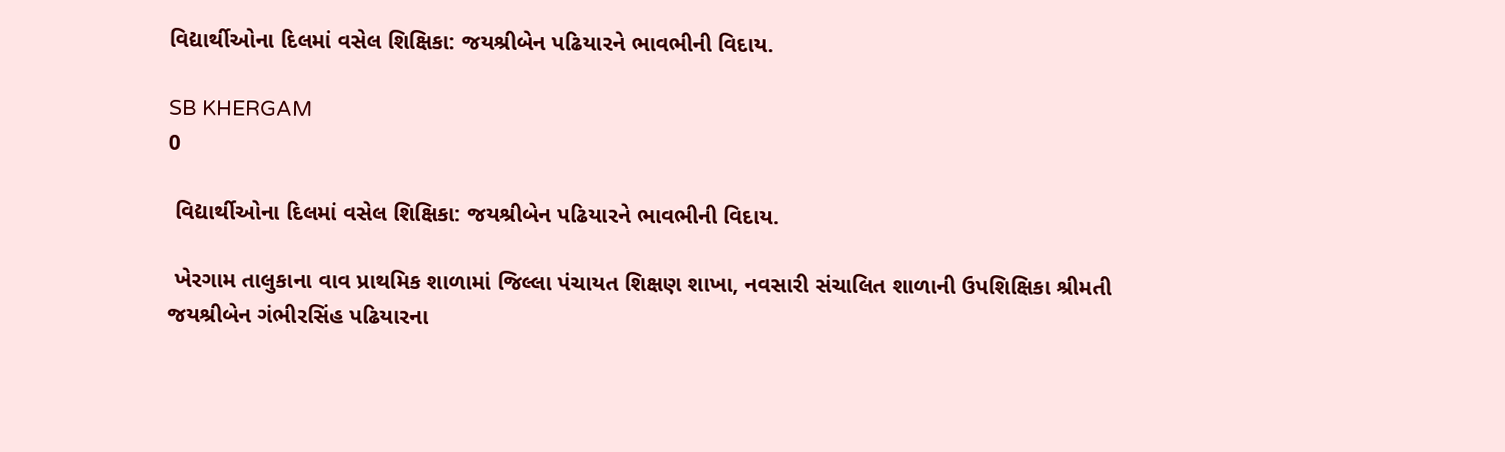વિદ્યાર્થીઓના દિલમાં વસેલ શિક્ષિકા: જયશ્રીબેન પઢિયારને ભાવભીની વિદાય.

SB KHERGAM
0

 વિદ્યાર્થીઓના દિલમાં વસેલ શિક્ષિકા: જયશ્રીબેન પઢિયારને ભાવભીની વિદાય.

 ખેરગામ તાલુકાના વાવ પ્રાથમિક શાળામાં જિલ્લા પંચાયત શિક્ષણ શાખા, નવસારી સંચાલિત શાળાની ઉપશિક્ષિકા શ્રીમતી જયશ્રીબેન ગંભીરસિંહ પઢિયારના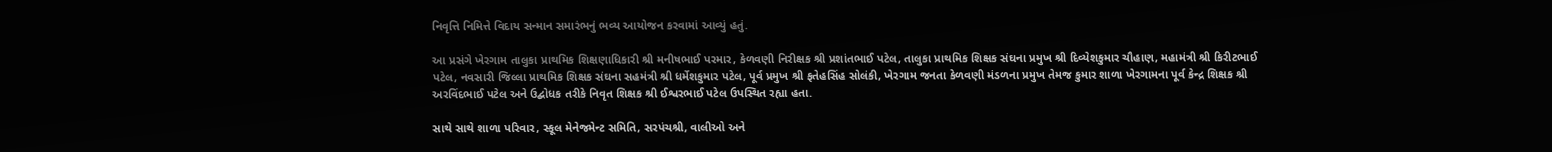નિવૃત્તિ નિમિત્તે વિદાય સન્માન સમારંભનું ભવ્ય આયોજન કરવામાં આવ્યું હતું.

આ પ્રસંગે ખેરગામ તાલુકા પ્રાથમિક શિક્ષણાધિકારી શ્રી મનીષભાઈ પરમાર, કેળવણી નિરીક્ષક શ્રી પ્રશાંતભાઈ પટેલ, તાલુકા પ્રાથમિક શિક્ષક સંઘના પ્રમુખ શ્રી દિવ્યેશકુમાર ચૌહાણ, મહામંત્રી શ્રી કિરીટભાઈ પટેલ, નવસારી જિલ્લા પ્રાથમિક શિક્ષક સંઘના સહમંત્રી શ્રી ધર્મેશકુમાર પટેલ, પૂર્વ પ્રમુખ શ્રી ફતેહસિંહ સોલંકી, ખેરગામ જનતા કેળવણી મંડળના પ્રમુખ તેમજ કુમાર શાળા ખેરગામના પૂર્વ કેન્દ્ર શિક્ષક શ્રી અરવિંદભાઈ પટેલ અને ઉદ્બોધક તરીકે નિવૃત શિક્ષક શ્રી ઈશ્વરભાઈ પટેલ ઉપસ્થિત રહ્યા હતા.

સાથે સાથે શાળા પરિવાર, સ્કૂલ મેનેજમેન્ટ સમિતિ, સરપંચશ્રી, વાલીઓ અને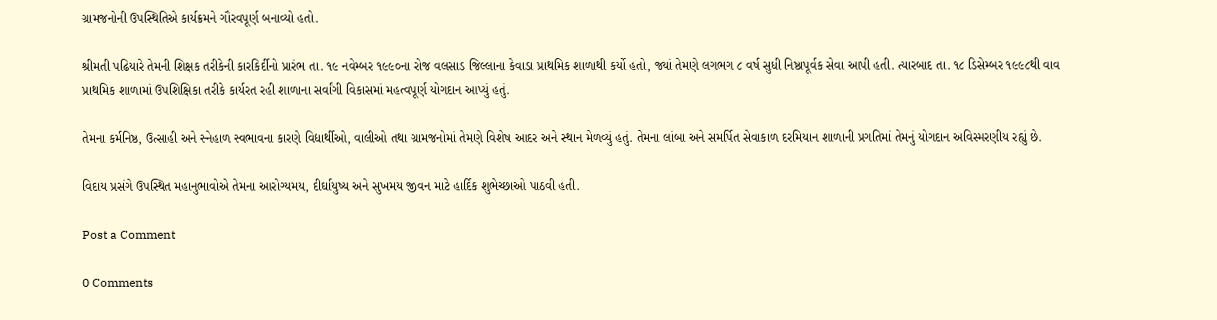ગ્રામજનોની ઉપસ્થિતિએ કાર્યક્રમને ગૌરવપૂર્ણ બનાવ્યો હતો.

શ્રીમતી પઢિયારે તેમની શિક્ષક તરીકેની કારકિર્દીનો પ્રારંભ તા. ૧૯ નવેમ્બર ૧૯૯૦ના રોજ વલસાડ જિલ્લાના કેવાડા પ્રાથમિક શાળાથી કર્યો હતો, જ્યાં તેમણે લગભગ ૮ વર્ષ સુધી નિષ્ઠાપૂર્વક સેવા આપી હતી. ત્યારબાદ તા. ૧૮ ડિસેમ્બર ૧૯૯૮થી વાવ પ્રાથમિક શાળામાં ઉપશિક્ષિકા તરીકે કાર્યરત રહી શાળાના સર્વાંગી વિકાસમાં મહત્વપૂર્ણ યોગદાન આપ્યું હતું.

તેમના કર્મનિષ્ઠ, ઉત્સાહી અને સ્નેહાળ સ્વભાવના કારણે વિદ્યાર્થીઓ, વાલીઓ તથા ગ્રામજનોમાં તેમણે વિશેષ આદર અને સ્થાન મેળવ્યું હતું. તેમના લાંબા અને સમર્પિત સેવાકાળ દરમિયાન શાળાની પ્રગતિમાં તેમનું યોગદાન અવિસ્મરણીય રહ્યું છે.

વિદાય પ્રસંગે ઉપસ્થિત મહાનુભાવોએ તેમના આરોગ્યમય, દીર્ઘાયુષ્ય અને સુખમય જીવન માટે હાર્દિક શુભેચ્છાઓ પાઠવી હતી.

Post a Comment

0 Comments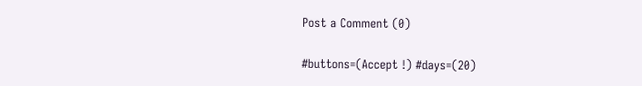Post a Comment (0)

#buttons=(Accept !) #days=(20)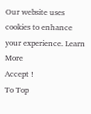Our website uses cookies to enhance your experience. Learn More
Accept !
To Top